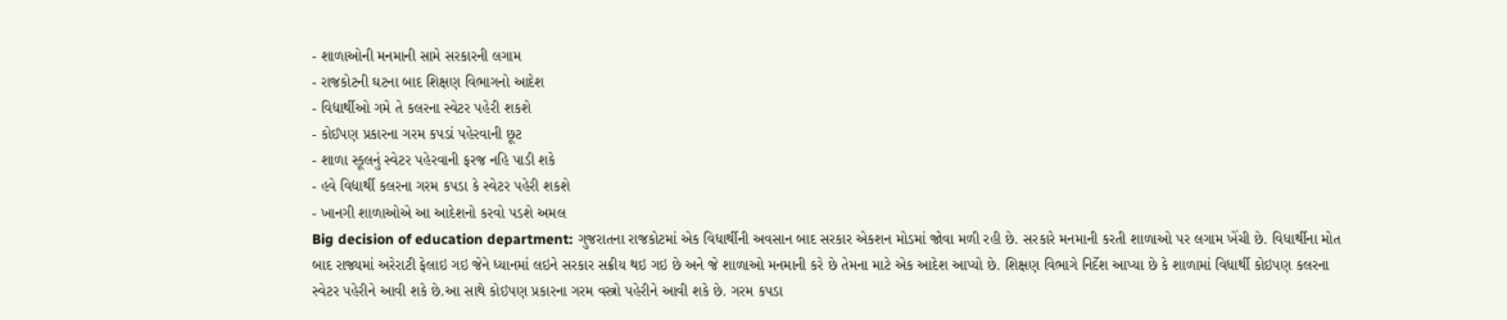- શાળાઓની મનમાની સામે સરકારની લગામ
- રાજકોટની ઘટના બાદ શિક્ષણ વિભાગનો આદેશ
- વિદ્યાર્થીઓ ગમે તે કલરના સ્વેટર પહેરી શકશે
- કોઈપણ પ્રકારના ગરમ કપડાં પહેરવાની છૂટ
- શાળા સ્કૂલનું સ્વેટર પહેરવાની ફરજ નહિ પાડી શકે
- હવે વિદ્યાર્થી કલરના ગરમ કપડા કે સ્વેટર પહેરી શકશે
- ખાનગી શાળાઓએ આ આદેશનો કરવો પડશે અમલ
Big decision of education department: ગુજરાતના રાજકોટમાં એક વિધાર્થીની અવસાન બાદ સરકાર એકશન મોડમાં જોવા મળી રહી છે. સરકારે મનમાની કરતી શાળાઓ પર લગામ ખેંચી છે. વિધાર્થીના મોત બાદ રાજ્યમાં અરેરાટી ફેલાઇ ગઇ જેને ધ્યાનમાં લઇને સરકાર સક્રીય થઇ ગઇ છે અને જે શાળાઓ મનમાની કરે છે તેમના માટે એક આદેશ આપ્યો છે. શિક્ષણ વિભાગે નિર્દેશ આપ્યા છે કે શાળામાં વિધાર્થી કોઇપણ કલરના સ્વેટર પહેરીને આવી શકે છે.આ સાથે કોઇપણ પ્રકારના ગરમ વસ્ત્રો પહેરીને આવી શકે છે. ગરમ કપડા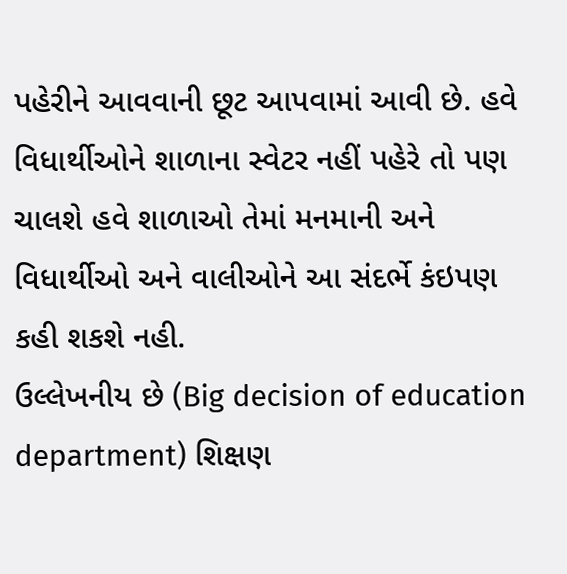પહેરીને આવવાની છૂટ આપવામાં આવી છે. હવે વિધાર્થીઓને શાળાના સ્વેટર નહીં પહેરે તો પણ ચાલશે હવે શાળાઓ તેમાં મનમાની અને વિધાર્થીઓ અને વાલીઓને આ સંદર્ભે કંઇપણ કહી શકશે નહી.
ઉલ્લેખનીય છે (Big decision of education department) શિક્ષણ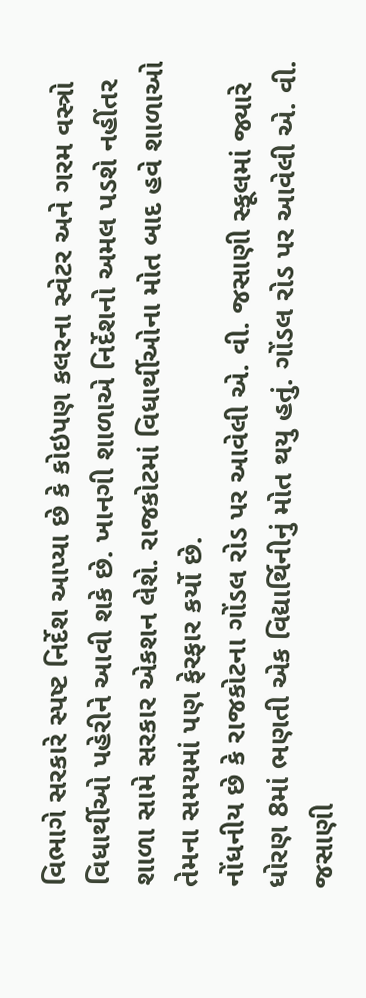વિભાગે સરકારે સ્પષ્ટ નિર્દેશ આપ્યા છે કે કોઇપણ કલરના સ્વેટર અને ગરમ વસ્ત્રો વિધાર્થીઓ પહેરીને આવી શકે છે. ખાનગી શાળાએ નિર્દેશનો અમલ પડશે નહીંતર શાળા સામે સરકાર એકશન લેશે. રાજકોટમાં વિધાર્થીઓના મોત બાદ હવે શાળાઓ તેમના સમયમાં પણ ફેરફાર કર્યો છે.
નોંધનીય છે કે રાજકોટના ગોંડલ રોડ પર આવેલી એ. વી. જસાણી સ્કૂલમાં જ્યારે ધોરણ 8માં ભણતી એક વિદ્યાર્થિનીનું મોત થયુ હતું. ગોંડલ રોડ પર આવેલી એ. વી. જસાણી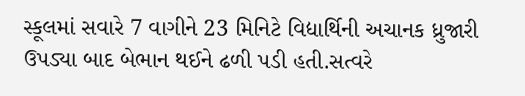સ્કૂલમાં સવારે 7 વાગીને 23 મિનિટે વિદ્યાર્થિની અચાનક ધ્રુજારી ઉપડ્યા બાદ બેભાન થઈને ઢળી પડી હતી.સત્વરે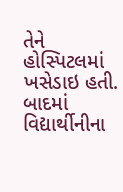તેને હોસ્પિટલમાં ખસેડાઇ હતી. બાદમાં વિદ્યાર્થીનીના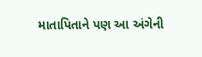માતાપિતાને પણ આ અંગેની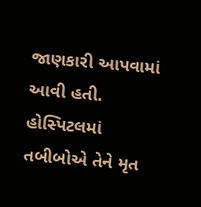જાણકારી આપવામાં આવી હતી. હોસ્પિટલમાં તબીબોએ તેને મૃત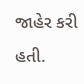જાહેર કરી હતી.